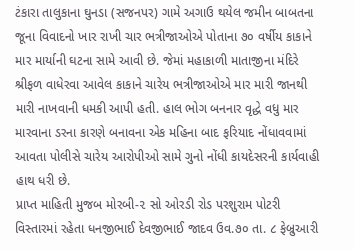ટંકારા તાલુકાના ઘુનડા (સજનપર) ગામે અગાઉ થયેલ જમીન બાબતના જૂના વિવાદનો ખાર રાખી ચાર ભત્રીજાઓએ પોતાના ૭૦ વર્ષીય કાકાને માર માર્યાની ઘટના સામે આવી છે. જેમાં મહાકાળી માતાજીના મંદિરે શ્રીફળ વાધેરવા આવેલ કાકાને ચારેય ભત્રીજાઓએ માર મારી જાનથી મારી નાખવાની ધમકી આપી હતી. હાલ ભોગ બનનાર વૃદ્ધે વધુ માર મારવાના ડરના કારણે બનાવના એક મહિના બાદ ફરિયાદ નોંધાવવામાં આવતા પોલીસે ચારેય આરોપીઓ સામે ગુનો નોંધી કાયદેસરની કાર્યવાહી હાથ ધરી છે.
પ્રાપ્ત માહિતી મુજબ મોરબી-૨ સો ઓરડી રોડ પરશુરામ પોટરી વિસ્તારમાં રહેતા ધનજીભાઈ દેવજીભાઈ જાદવ ઉવ.૭૦ તા. ૮ ફેબ્રુઆરી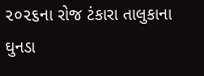૨૦૨૬ના રોજ ટંકારા તાલુકાના ઘુનડા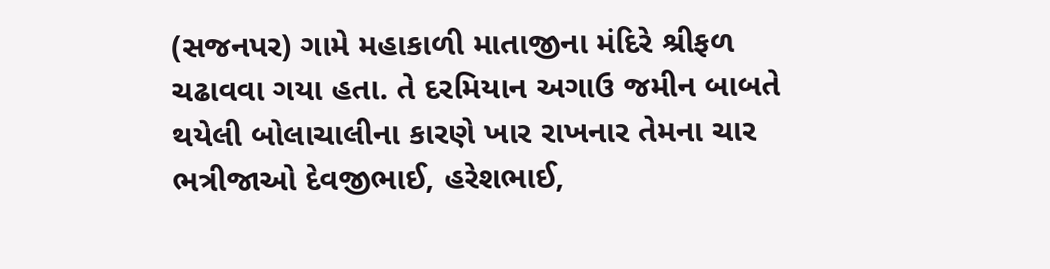(સજનપર) ગામે મહાકાળી માતાજીના મંદિરે શ્રીફળ ચઢાવવા ગયા હતા. તે દરમિયાન અગાઉ જમીન બાબતે થયેલી બોલાચાલીના કારણે ખાર રાખનાર તેમના ચાર ભત્રીજાઓ દેવજીભાઈ, હરેશભાઈ,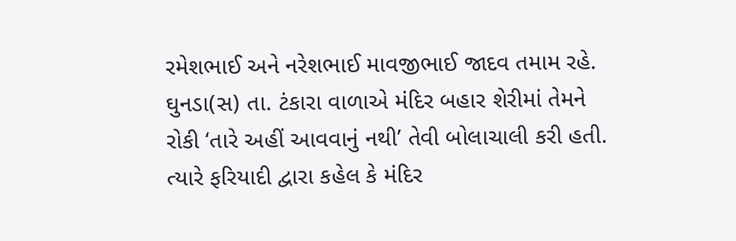રમેશભાઈ અને નરેશભાઈ માવજીભાઈ જાદવ તમામ રહે. ઘુનડા(સ) તા. ટંકારા વાળાએ મંદિર બહાર શેરીમાં તેમને રોકી ‘તારે અહીં આવવાનું નથી’ તેવી બોલાચાલી કરી હતી. ત્યારે ફરિયાદી દ્વારા કહેલ કે મંદિર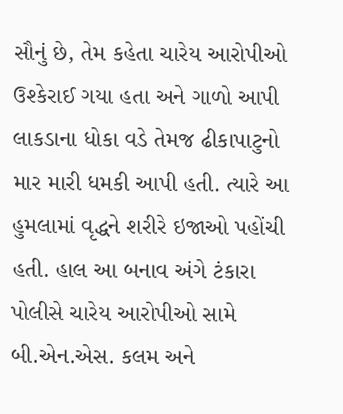સૌનું છે, તેમ કહેતા ચારેય આરોપીઓ ઉશ્કેરાઈ ગયા હતા અને ગાળો આપી લાકડાના ધોકા વડે તેમજ ઢીકાપાટુનો માર મારી ધમકી આપી હતી. ત્યારે આ હુમલામાં વૃદ્ધને શરીરે ઇજાઓ પહોંચી હતી. હાલ આ બનાવ અંગે ટંકારા પોલીસે ચારેય આરોપીઓ સામે બી.એન.એસ. કલમ અને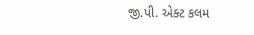જી.પી. એક્ટ કલમ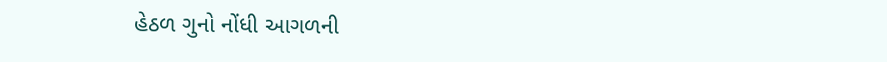હેઠળ ગુનો નોંધી આગળની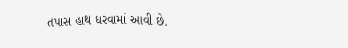તપાસ હાથ ધરવામાં આવી છે.